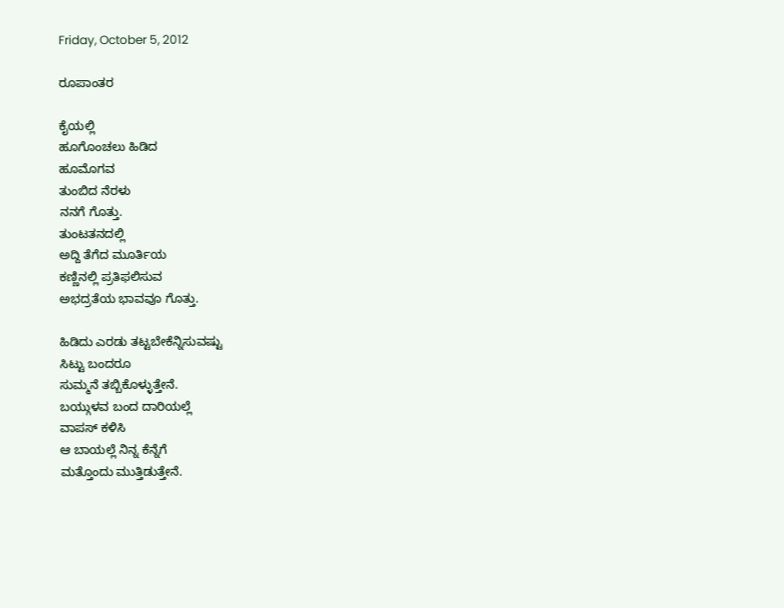Friday, October 5, 2012

ರೂಪಾಂತರ

ಕೈಯಲ್ಲಿ
ಹೂಗೊಂಚಲು ಹಿಡಿದ
ಹೂಮೊಗವ
ತುಂಬಿದ ನೆರಳು
ನನಗೆ ಗೊತ್ತು.
ತುಂಟತನದಲ್ಲಿ
ಅದ್ದಿ ತೆಗೆದ ಮೂರ್ತಿಯ
ಕಣ್ಣಿನಲ್ಲಿ ಪ್ರತಿಫಲಿಸುವ
ಅಭದ್ರತೆಯ ಭಾವವೂ ಗೊತ್ತು.

ಹಿಡಿದು ಎರಡು ತಟ್ಟಬೇಕೆನ್ನಿಸುವಷ್ಟು
ಸಿಟ್ಟು ಬಂದರೂ
ಸುಮ್ಮನೆ ತಬ್ಬಿಕೊಳ್ಳುತ್ತೇನೆ.
ಬಯ್ಗುಳವ ಬಂದ ದಾರಿಯಲ್ಲೆ
ವಾಪಸ್ ಕಳಿಸಿ
ಆ ಬಾಯಲ್ಲೆ ನಿನ್ನ ಕೆನ್ನೆಗೆ
ಮತ್ತೊಂದು ಮುತ್ತಿಡುತ್ತೇನೆ.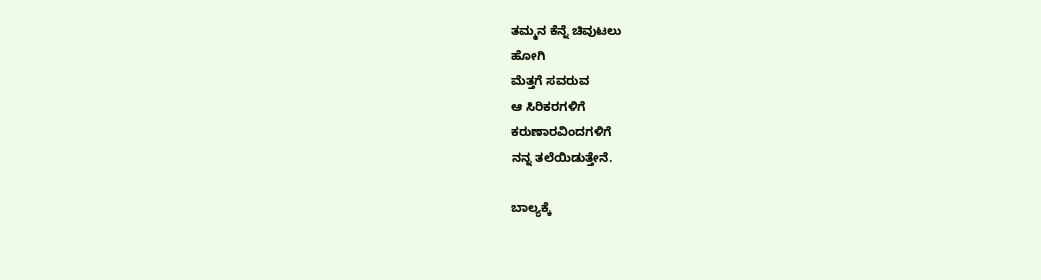ತಮ್ಮನ ಕೆನ್ನೆ ಚಿವುಟಲು
ಹೋಗಿ
ಮೆತ್ತಗೆ ಸವರುವ
ಆ ಸಿರಿಕರಗಳಿಗೆ
ಕರುಣಾರವಿಂದಗಳಿಗೆ
ನನ್ನ ತಲೆಯಿಡುತ್ತೇನೆ.

ಬಾಲ್ಯಕ್ಕೆ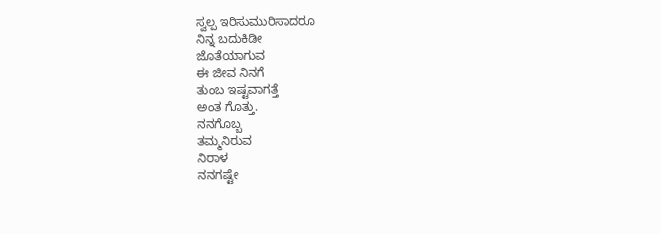ಸ್ವಲ್ಪ ಇರಿಸುಮುರಿಸಾದರೂ
ನಿನ್ನ ಬದುಕಿಡೀ
ಜೊತೆಯಾಗುವ
ಈ ಜೀವ ನಿನಗೆ
ತುಂಬ ಇಷ್ಟವಾಗತ್ತೆ
ಅಂತ ಗೊತ್ತು.
ನನಗೊಬ್ಬ
ತಮ್ಮನಿರುವ
ನಿರಾಳ
ನನಗಷ್ಟೇ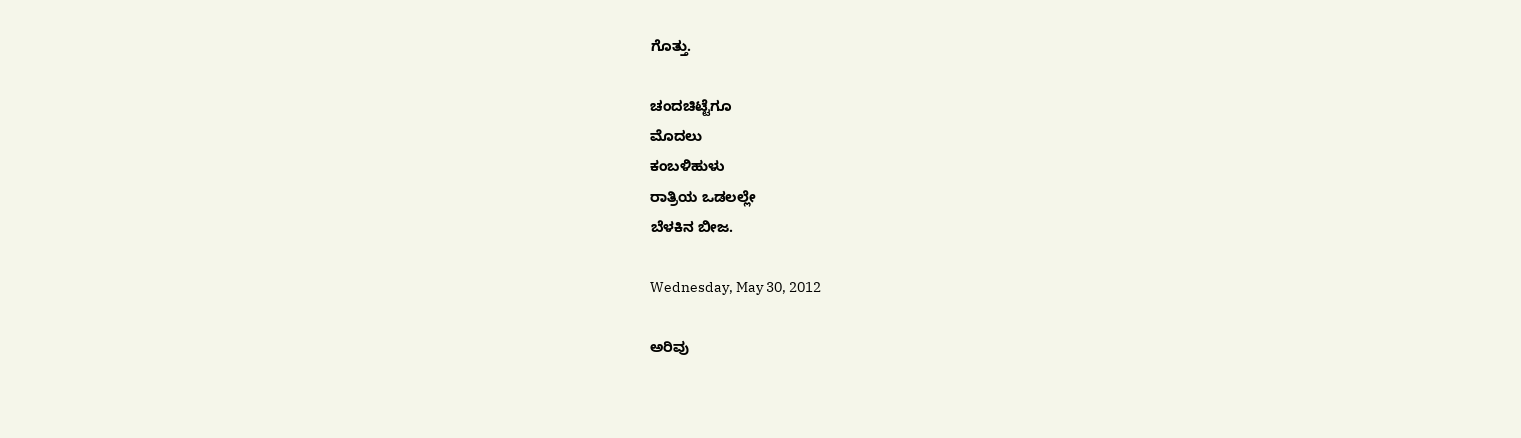ಗೊತ್ತು.

ಚಂದಚಿಟ್ಟೆಗೂ
ಮೊದಲು
ಕಂಬಳಿಹುಳು
ರಾತ್ರಿಯ ಒಡಲಲ್ಲೇ
ಬೆಳಕಿನ ಬೀಜ.

Wednesday, May 30, 2012

ಅರಿವು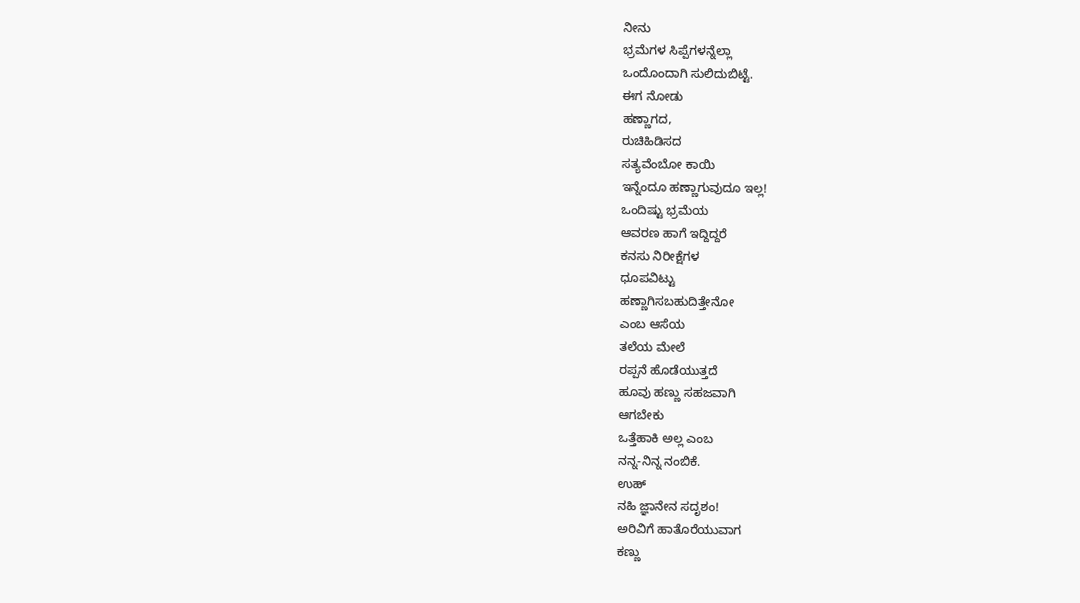ನೀನು
ಭ್ರಮೆಗಳ ಸಿಪ್ಪೆಗಳನ್ನೆಲ್ಲಾ
ಒಂದೊಂದಾಗಿ ಸುಲಿದುಬಿಟ್ಟೆ.
ಈಗ ನೋಡು
ಹಣ್ಣಾಗದ,
ರುಚಿಹಿಡಿಸದ
ಸತ್ಯವೆಂಬೋ ಕಾಯಿ
ಇನ್ನೆಂದೂ ಹಣ್ಣಾಗುವುದೂ ಇಲ್ಲ!
ಒಂದಿಷ್ಟು ಭ್ರಮೆಯ
ಆವರಣ ಹಾಗೆ ಇದ್ದಿದ್ದರೆ
ಕನಸು ನಿರೀಕ್ಷೆಗಳ
ಧೂಪವಿಟ್ಟು
ಹಣ್ಣಾಗಿಸಬಹುದಿತ್ತೇನೋ
ಎಂಬ ಆಸೆಯ
ತಲೆಯ ಮೇಲೆ
ರಪ್ಪನೆ ಹೊಡೆಯುತ್ತದೆ
ಹೂವು ಹಣ್ಣು ಸಹಜವಾಗಿ
ಆಗಬೇಕು
ಒತ್ತೆಹಾಕಿ ಅಲ್ಲ ಎಂಬ
ನನ್ನ-ನಿನ್ನ ನಂಬಿಕೆ.
ಉಹ್
ನಹಿ ಜ್ಞಾನೇನ ಸದೃಶಂ!
ಅರಿವಿಗೆ ಹಾತೊರೆಯುವಾಗ
ಕಣ್ಣು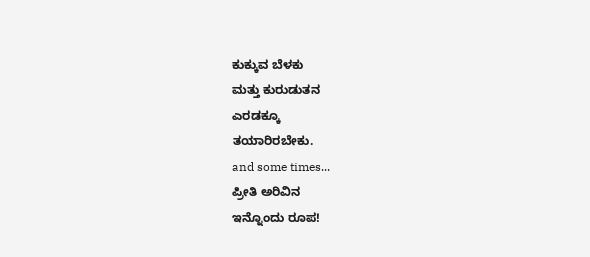ಕುಕ್ಕುವ ಬೆಳಕು
ಮತ್ತು ಕುರುಡುತನ
ಎರಡಕ್ಕೂ
ತಯಾರಿರಬೇಕು.
and some times...
ಪ್ರೀತಿ ಅರಿವಿನ
ಇನ್ನೊಂದು ರೂಪ!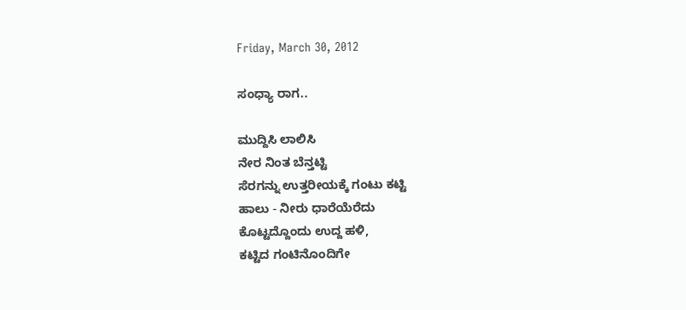Friday, March 30, 2012

ಸಂಧ್ಯಾ ರಾಗ..

ಮುದ್ದಿಸಿ ಲಾಲಿಸಿ
ನೇರ ನಿಂತ ಬೆನ್ತಟ್ಟಿ
ಸೆರಗನ್ನು ಉತ್ತರೀಯಕ್ಕೆ ಗಂಟು ಕಟ್ಟಿ
ಹಾಲು - ನೀರು ಧಾರೆಯೆರೆದು
ಕೊಟ್ಟದ್ದೊಂದು ಉದ್ದ ಹಳಿ,
ಕಟ್ಟಿದ ಗಂಟಿನೊಂದಿಗೇ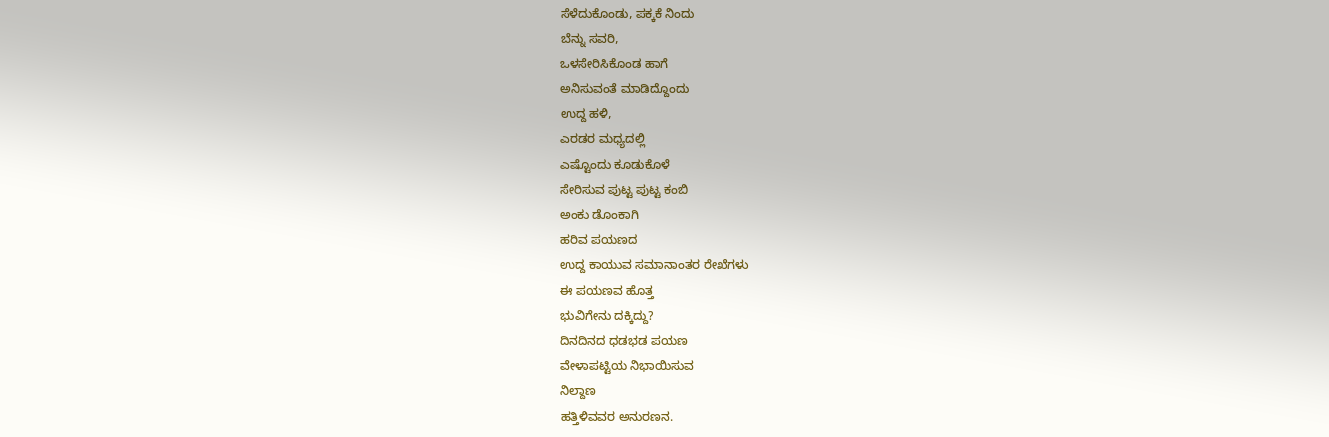ಸೆಳೆದುಕೊಂಡು, ಪಕ್ಕಕೆ ನಿಂದು
ಬೆನ್ನು ಸವರಿ,
ಒಳಸೇರಿಸಿಕೊಂಡ ಹಾಗೆ
ಅನಿಸುವಂತೆ ಮಾಡಿದ್ದೊಂದು
ಉದ್ದ ಹಳಿ,
ಎರಡರ ಮಧ್ಯದಲ್ಲಿ
ಎಷ್ಟೊಂದು ಕೂಡುಕೊಳೆ
ಸೇರಿಸುವ ಪುಟ್ಟ ಪುಟ್ಟ ಕಂಬಿ
ಅಂಕು ಡೊಂಕಾಗಿ
ಹರಿವ ಪಯಣದ
ಉದ್ದ ಕಾಯುವ ಸಮಾನಾಂತರ ರೇಖೆಗಳು
ಈ ಪಯಣವ ಹೊತ್ತ
ಭುವಿಗೇನು ದಕ್ಕಿದ್ದು?
ದಿನದಿನದ ಧಡಭಡ ಪಯಣ
ವೇಳಾಪಟ್ಟಿಯ ನಿಭಾಯಿಸುವ
ನಿಲ್ದಾಣ
ಹತ್ತಿಳಿವವರ ಅನುರಣನ.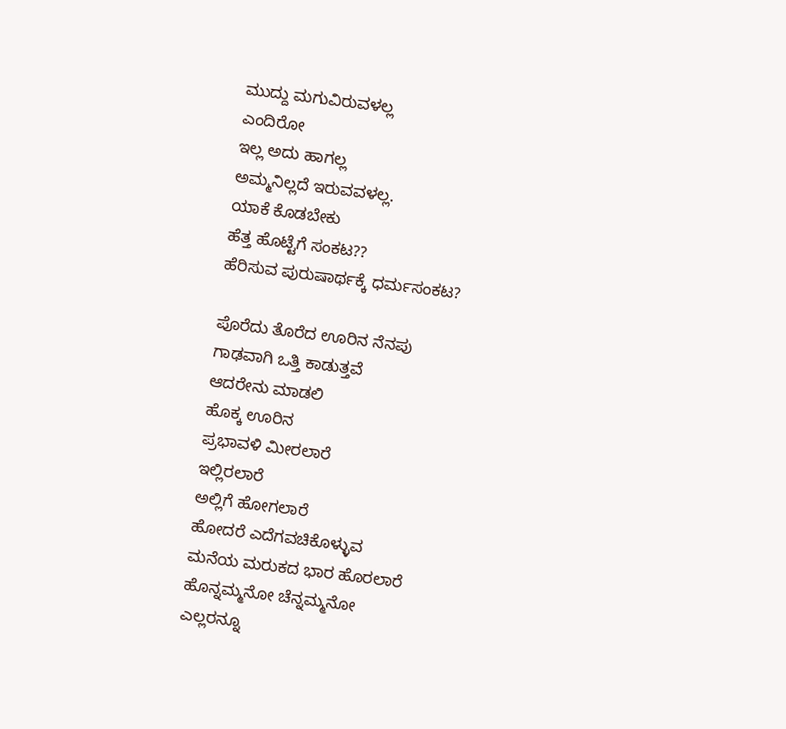ಮುದ್ದು ಮಗುವಿರುವಳಲ್ಲ
ಎಂದಿರೋ
ಇಲ್ಲ ಅದು ಹಾಗಲ್ಲ
ಅಮ್ಮನಿಲ್ಲದೆ ಇರುವವಳಲ್ಲ.
ಯಾಕೆ ಕೊಡಬೇಕು
ಹೆತ್ತ ಹೊಟ್ಟೆಗೆ ಸಂಕಟ??
ಹೆರಿಸುವ ಪುರುಷಾರ್ಥಕ್ಕೆ ಧರ್ಮಸಂಕಟ?

ಪೊರೆದು ತೊರೆದ ಊರಿನ ನೆನಪು
ಗಾಢವಾಗಿ ಒತ್ತಿ ಕಾಡುತ್ತವೆ
ಆದರೇನು ಮಾಡಲಿ
ಹೊಕ್ಕ ಊರಿನ
ಪ್ರಭಾವಳಿ ಮೀರಲಾರೆ
ಇಲ್ಲಿರಲಾರೆ
ಅಲ್ಲಿಗೆ ಹೋಗಲಾರೆ
ಹೋದರೆ ಎದೆಗವಚಿಕೊಳ್ಳುವ
ಮನೆಯ ಮರುಕದ ಭಾರ ಹೊರಲಾರೆ
ಹೊನ್ನಮ್ಮನೋ ಚೆನ್ನಮ್ಮನೋ
ಎಲ್ಲರನ್ನೂ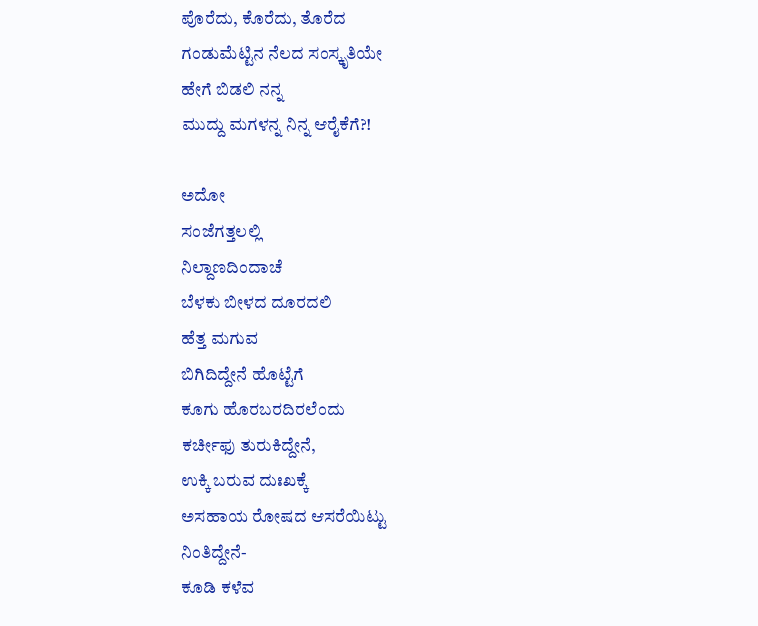ಪೊರೆದು, ಕೊರೆದು, ತೊರೆದ
ಗಂಡುಮೆಟ್ಟಿನ ನೆಲದ ಸಂಸ್ಕೃತಿಯೇ
ಹೇಗೆ ಬಿಡಲಿ ನನ್ನ
ಮುದ್ದು ಮಗಳನ್ನ ನಿನ್ನ ಆರೈಕೆಗೆ?!

ಅದೋ
ಸಂಜೆಗತ್ತಲಲ್ಲಿ
ನಿಲ್ದಾಣದಿಂದಾಚೆ
ಬೆಳಕು ಬೀಳದ ದೂರದಲಿ
ಹೆತ್ತ ಮಗುವ
ಬಿಗಿದಿದ್ದೇನೆ ಹೊಟ್ಟೆಗೆ
ಕೂಗು ಹೊರಬರದಿರಲೆಂದು
ಕರ್ಚೀಫು ತುರುಕಿದ್ದೇನೆ,
ಉಕ್ಕಿ ಬರುವ ದುಃಖಕ್ಕೆ
ಅಸಹಾಯ ರೋಷದ ಆಸರೆಯಿಟ್ಟು
ನಿಂತಿದ್ದೇನೆ-
ಕೂಡಿ ಕಳೆವ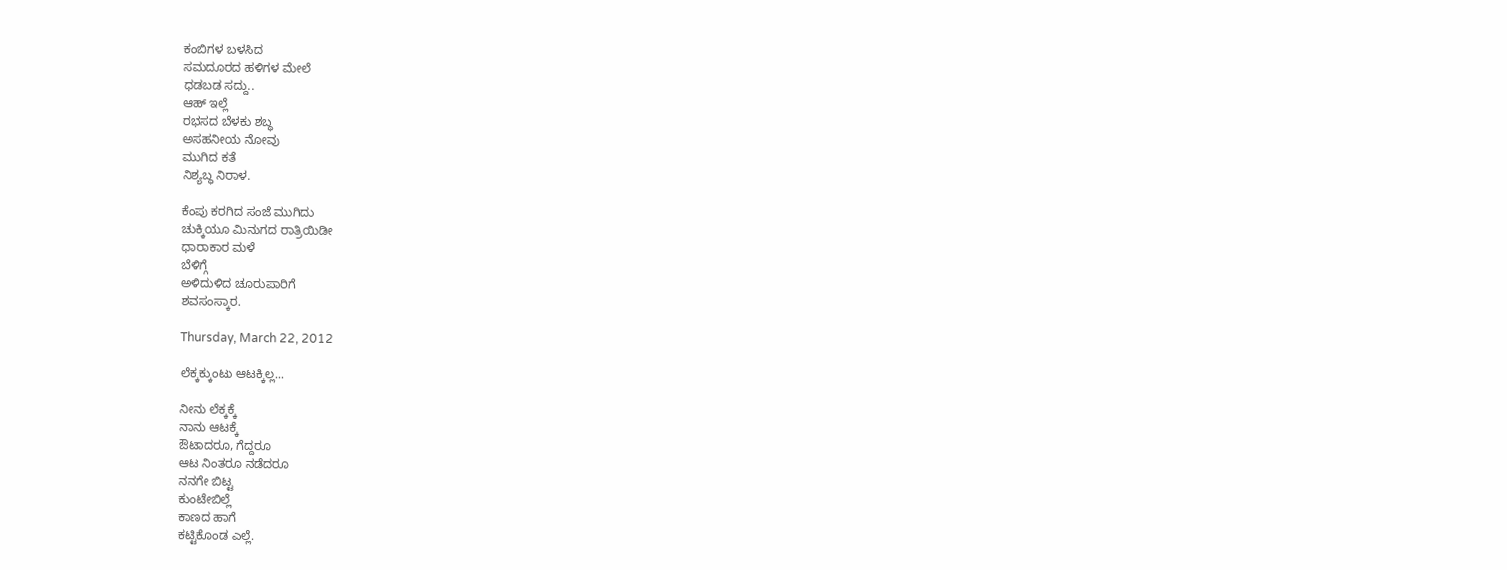ಕಂಬಿಗಳ ಬಳಸಿದ
ಸಮದೂರದ ಹಳಿಗಳ ಮೇಲೆ
ಧಡಬಡ ಸದ್ದು..
ಆಹ್ ಇಲ್ಲೆ
ರಭಸದ ಬೆಳಕು ಶಬ್ಧ
ಅಸಹನೀಯ ನೋವು
ಮುಗಿದ ಕತೆ
ನಿಶ್ಯಬ್ಧ ನಿರಾಳ.

ಕೆಂಪು ಕರಗಿದ ಸಂಜೆ ಮುಗಿದು
ಚುಕ್ಕಿಯೂ ಮಿನುಗದ ರಾತ್ರಿಯಿಡೀ
ಧಾರಾಕಾರ ಮಳೆ
ಬೆಳಿಗ್ಗೆ
ಅಳಿದುಳಿದ ಚೂರುಪಾರಿಗೆ
ಶವಸಂಸ್ಕಾರ.

Thursday, March 22, 2012

ಲೆಕ್ಕಕ್ಕುಂಟು ಆಟಕ್ಕಿಲ್ಲ...

ನೀನು ಲೆಕ್ಕಕ್ಕೆ
ನಾನು ಆಟಕ್ಕೆ
ಔಟಾದರೂ, ಗೆದ್ದರೂ
ಆಟ ನಿಂತರೂ ನಡೆದರೂ
ನನಗೇ ಬಿಟ್ಟ
ಕುಂಟೇಬಿಲ್ಲೆ
ಕಾಣದ ಹಾಗೆ
ಕಟ್ಟಿಕೊಂಡ ಎಲ್ಲೆ.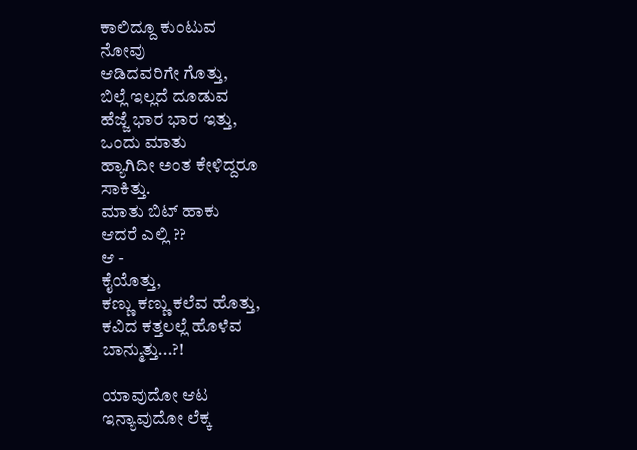ಕಾಲಿದ್ದೂ ಕುಂಟುವ
ನೋವು
ಆಡಿದವರಿಗೇ ಗೊತ್ತು,
ಬಿಲ್ಲೆ ಇಲ್ಲದೆ ದೂಡುವ
ಹೆಜ್ಜೆ ಭಾರ ಭಾರ ಇತ್ತು,
ಒಂದು ಮಾತು
ಹ್ಯಾಗಿದೀ ಅಂತ ಕೇಳಿದ್ದರೂ
ಸಾಕಿತ್ತು.
ಮಾತು ಬಿಟ್ ಹಾಕು
ಆದರೆ ಎಲ್ಲಿ ??
ಆ -
ಕೈಯೊತ್ತು,
ಕಣ್ಣು ಕಣ್ಣು ಕಲೆವ ಹೊತ್ತು,
ಕವಿದ ಕತ್ತಲಲ್ಲೆ ಹೊಳೆವ
ಬಾನ್ಮುತ್ತು...?!

ಯಾವುದೋ ಆಟ
ಇನ್ಯಾವುದೋ ಲೆಕ್ಕ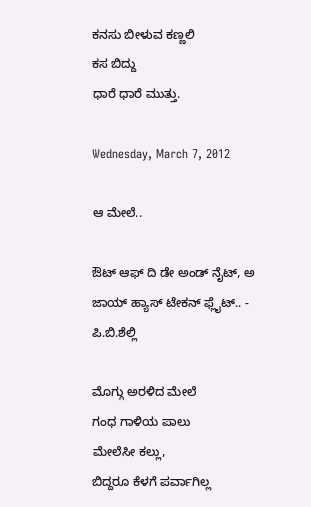ಕನಸು ಬೀಳುವ ಕಣ್ಣಲಿ
ಕಸ ಬಿದ್ದು
ಧಾರೆ ಧಾರೆ ಮುತ್ತು.

Wednesday, March 7, 2012

ಆ ಮೇಲೆ..

ಔಟ್ ಆಫ್ ದಿ ಡೇ ಅಂಡ್ ನೈಟ್, ಅ ಜಾಯ್ ಹ್ಯಾಸ್ ಟೇಕನ್ ಫ್ಲೈಟ್.. - ಪಿ.ಬಿ.ಶೆಲ್ಲಿ

ಮೊಗ್ಗು ಅರಳಿದ ಮೇಲೆ
ಗಂಧ ಗಾಳಿಯ ಪಾಲು
ಮೇಲೆಸೀ ಕಲ್ಲು,
ಬಿದ್ದರೂ ಕೆಳಗೆ ಪರ್ವಾಗಿಲ್ಲ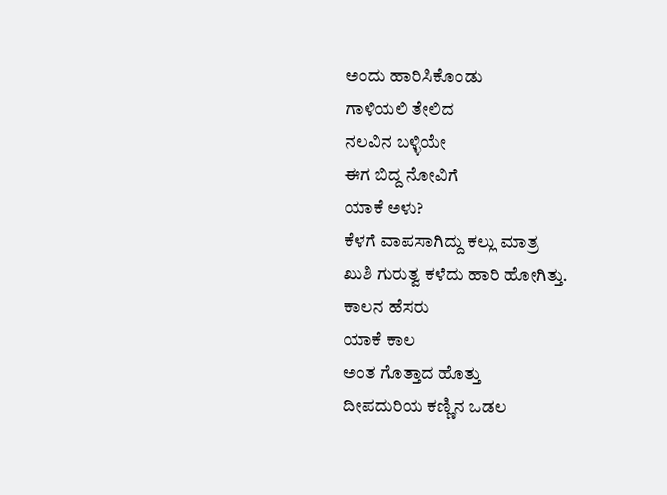ಅಂದು ಹಾರಿಸಿಕೊಂಡು
ಗಾಳಿಯಲಿ ತೇಲಿದ
ನಲವಿನ ಬಳ್ಳಿಯೇ
ಈಗ ಬಿದ್ದ ನೋವಿಗೆ
ಯಾಕೆ ಅಳು?
ಕೆಳಗೆ ವಾಪಸಾಗಿದ್ದು ಕಲ್ಲು ಮಾತ್ರ
ಖುಶಿ ಗುರುತ್ವ ಕಳೆದು ಹಾರಿ ಹೋಗಿತ್ತು.
ಕಾಲನ ಹೆಸರು
ಯಾಕೆ ಕಾಲ
ಅಂತ ಗೊತ್ತಾದ ಹೊತ್ತು
ದೀಪದುರಿಯ ಕಣ್ಣಿನ ಒಡಲ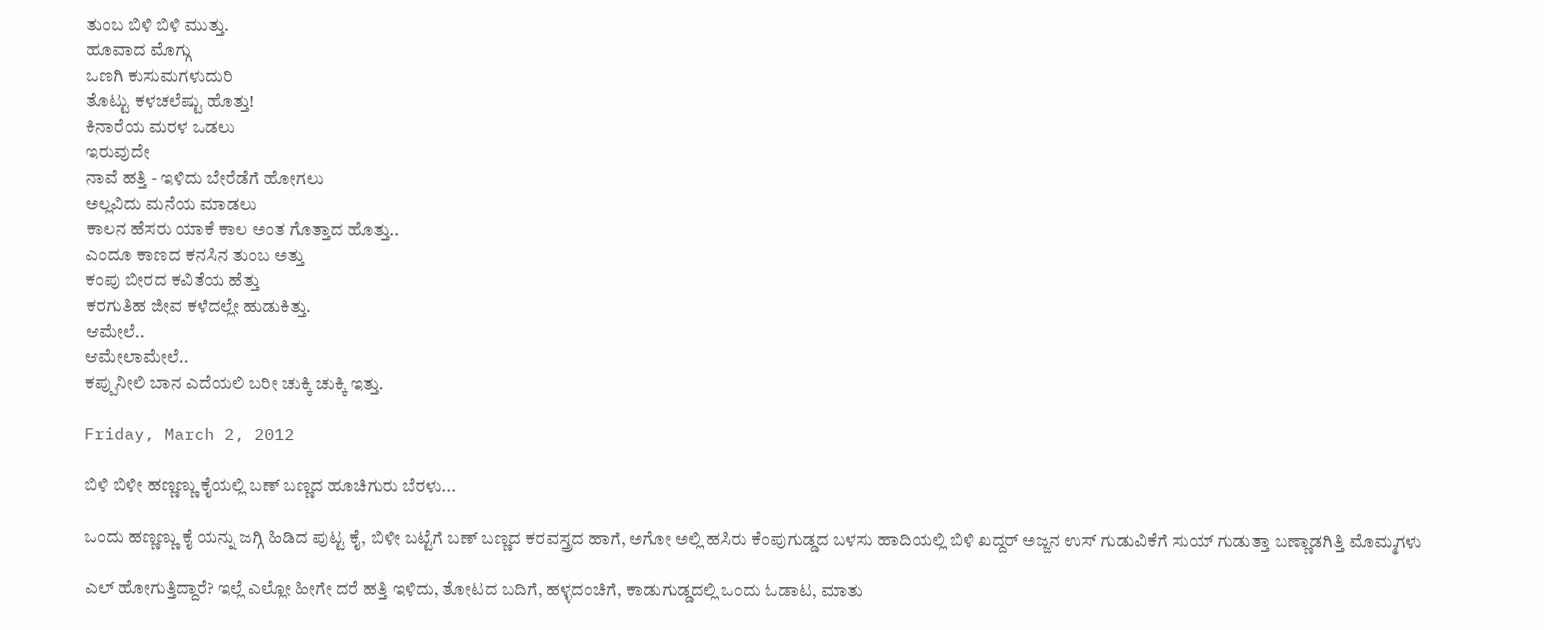ತುಂಬ ಬಿಳಿ ಬಿಳಿ ಮುತ್ತು.
ಹೂವಾದ ಮೊಗ್ಗು
ಒಣಗಿ ಕುಸುಮಗಳುದುರಿ
ತೊಟ್ಟು ಕಳಚಲೆಷ್ಟು ಹೊತ್ತು!
ಕಿನಾರೆಯ ಮರಳ ಒಡಲು
ಇರುವುದೇ
ನಾವೆ ಹತ್ತಿ - ಇಳಿದು ಬೇರೆಡೆಗೆ ಹೋಗಲು
ಅಲ್ಲವಿದು ಮನೆಯ ಮಾಡಲು
ಕಾಲನ ಹೆಸರು ಯಾಕೆ ಕಾಲ ಅಂತ ಗೊತ್ತಾದ ಹೊತ್ತು..
ಎಂದೂ ಕಾಣದ ಕನಸಿನ ತುಂಬ ಅತ್ತು
ಕಂಪು ಬೀರದ ಕವಿತೆಯ ಹೆತ್ತು
ಕರಗುತಿಹ ಜೀವ ಕಳೆದಲ್ಲೇ ಹುಡುಕಿತ್ತು.
ಆಮೇಲೆ..
ಆಮೇಲಾಮೇಲೆ..
ಕಪ್ಪುನೀಲಿ ಬಾನ ಎದೆಯಲಿ ಬರೀ ಚುಕ್ಕಿ ಚುಕ್ಕಿ ಇತ್ತು.

Friday, March 2, 2012

ಬಿಳಿ ಬಿಳೀ ಹಣ್ಣಣ್ಣು ಕೈಯಲ್ಲಿ ಬಣ್ ಬಣ್ಣದ ಹೂಚಿಗುರು ಬೆರಳು...

ಒಂದು ಹಣ್ಣಣ್ಣು ಕೈ ಯನ್ನು ಜಗ್ಗಿ ಹಿಡಿದ ಪುಟ್ಟ ಕೈ, ಬಿಳೀ ಬಟ್ಟೆಗೆ ಬಣ್ ಬಣ್ಣದ ಕರವಸ್ತ್ರದ ಹಾಗೆ, ಅಗೋ ಅಲ್ಲಿ ಹಸಿರು ಕೆಂಪುಗುಡ್ಡದ ಬಳಸು ಹಾದಿಯಲ್ಲಿ ಬಿಳಿ ಖದ್ದರ್ ಅಜ್ಜನ ಉಸ್ ಗುಡುವಿಕೆಗೆ ಸುಯ್ ಗುಡುತ್ತಾ ಬಣ್ಣಾಡಗಿತ್ತಿ ಮೊಮ್ಮಗಳು

ಎಲ್ ಹೋಗುತ್ತಿದ್ದಾರೆ? ಇಲ್ಲೆ ಎಲ್ಲೋ ಹೀಗೇ ದರೆ ಹತ್ತಿ ಇಳಿದು, ತೋಟದ ಬದಿಗೆ, ಹಳ್ಳದಂಚಿಗೆ, ಕಾಡುಗುಡ್ಡದಲ್ಲಿ ಒಂದು ಓಡಾಟ, ಮಾತು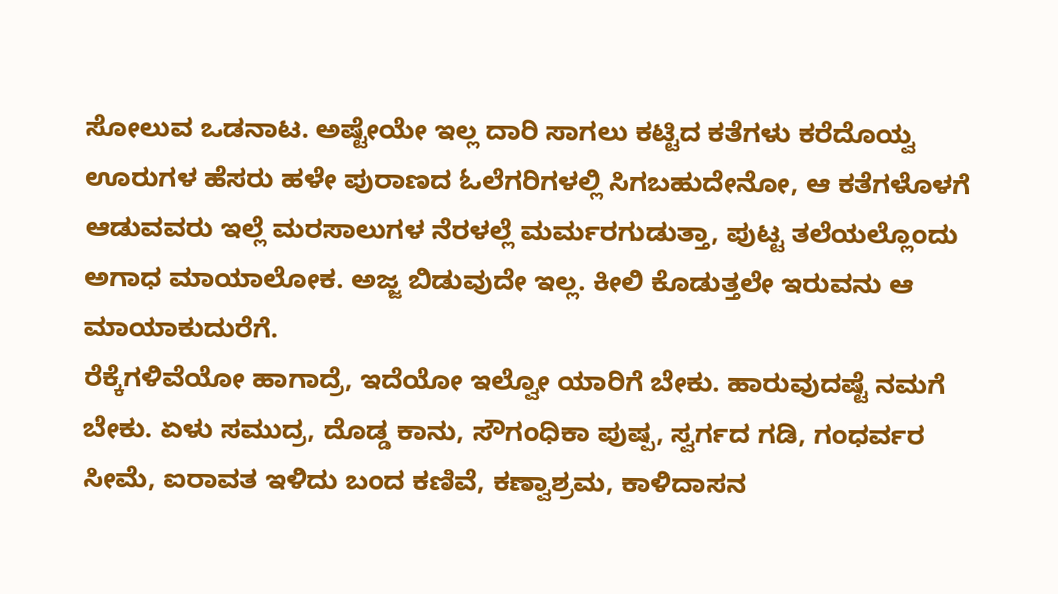ಸೋಲುವ ಒಡನಾಟ. ಅಷ್ಟೇಯೇ ಇಲ್ಲ ದಾರಿ ಸಾಗಲು ಕಟ್ಟಿದ ಕತೆಗಳು ಕರೆದೊಯ್ವ ಊರುಗಳ ಹೆಸರು ಹಳೇ ಪುರಾಣದ ಓಲೆಗರಿಗಳಲ್ಲಿ ಸಿಗಬಹುದೇನೋ, ಆ ಕತೆಗಳೊಳಗೆ ಆಡುವವರು ಇಲ್ಲೆ ಮರಸಾಲುಗಳ ನೆರಳಲ್ಲೆ ಮರ್ಮರಗುಡುತ್ತಾ, ಪುಟ್ಟ ತಲೆಯಲ್ಲೊಂದು ಅಗಾಧ ಮಾಯಾಲೋಕ. ಅಜ್ಜ ಬಿಡುವುದೇ ಇಲ್ಲ. ಕೀಲಿ ಕೊಡುತ್ತಲೇ ಇರುವನು ಆ ಮಾಯಾಕುದುರೆಗೆ.
ರೆಕ್ಕೆಗಳಿವೆಯೋ ಹಾಗಾದ್ರೆ, ಇದೆಯೋ ಇಲ್ವೋ ಯಾರಿಗೆ ಬೇಕು. ಹಾರುವುದಷ್ಟೆ ನಮಗೆ ಬೇಕು. ಏಳು ಸಮುದ್ರ, ದೊಡ್ಡ ಕಾನು, ಸೌಗಂಧಿಕಾ ಪುಷ್ಪ, ಸ್ವರ್ಗದ ಗಡಿ, ಗಂಧರ್ವರ ಸೀಮೆ, ಐರಾವತ ಇಳಿದು ಬಂದ ಕಣಿವೆ, ಕಣ್ವಾಶ್ರಮ, ಕಾಳಿದಾಸನ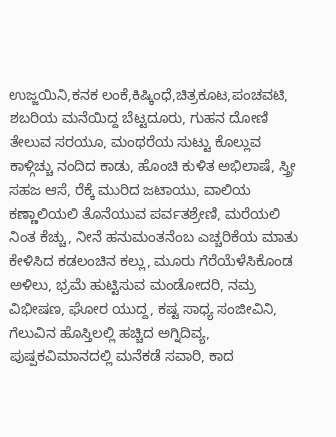ಉಜ್ಜಯಿನಿ,ಕನಕ ಲಂಕೆ,ಕಿಷ್ಕಿಂಧೆ,ಚಿತ್ರಕೂಟ,ಪಂಚವಟಿ, ಶಬರಿಯ ಮನೆಯಿದ್ದ ಬೆಟ್ಟದೂರು, ಗುಹನ ದೋಣಿ ತೇಲುವ ಸರಯೂ, ಮಂಥರೆಯ ಸುಟ್ಟು ಕೊಲ್ಲುವ ಕಾಳ್ಗಿಚ್ಚು ನಂದಿದ ಕಾಡು, ಹೊಂಚಿ ಕುಳಿತ ಅಭಿಲಾಷೆ, ಸ್ತ್ರೀ ಸಹಜ ಆಸೆ, ರೆಕ್ಕೆ ಮುರಿದ ಜಟಾಯು, ವಾಲಿಯ ಕಣ್ಣಾಲಿಯಲಿ ತೊನೆಯುವ ಪರ್ವತಶ್ರೇಣಿ, ಮರೆಯಲಿ ನಿಂತ ಕೆಚ್ಚು, ನೀನೆ ಹನುಮಂತನೆಂಬ ಎಚ್ಚರಿಕೆಯ ಮಾತು ಕೇಳಿಸಿದ ಕಡಲಂಚಿನ ಕಲ್ಲು, ಮೂರು ಗೆರೆಯೆಳೆಸಿಕೊಂಡ ಅಳಿಲು, ಭ್ರಮೆ ಹುಟ್ಟಿಸುವ ಮಂಡೋದರಿ, ನಮ್ರ ವಿಭೀಷಣ, ಘೋರ ಯುದ್ದ, ಕಷ್ಟ ಸಾಧ್ಯ ಸಂಜೀವಿನಿ, ಗೆಲುವಿನ ಹೊಸ್ತಿಲಲ್ಲಿ ಹಚ್ಚಿದ ಅಗ್ನಿದಿವ್ಯ, ಪುಷ್ಪಕವಿಮಾನದಲ್ಲಿ ಮನೆಕಡೆ ಸವಾರಿ, ಕಾದ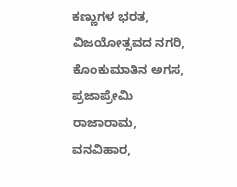ಕಣ್ಣುಗಳ ಭರತ, ವಿಜಯೋತ್ಸವದ ನಗರಿ, ಕೊಂಕುಮಾತಿನ ಅಗಸ, ಪ್ರಜಾಪ್ರೇಮಿ ರಾಜಾರಾಮ, ವನವಿಹಾರ,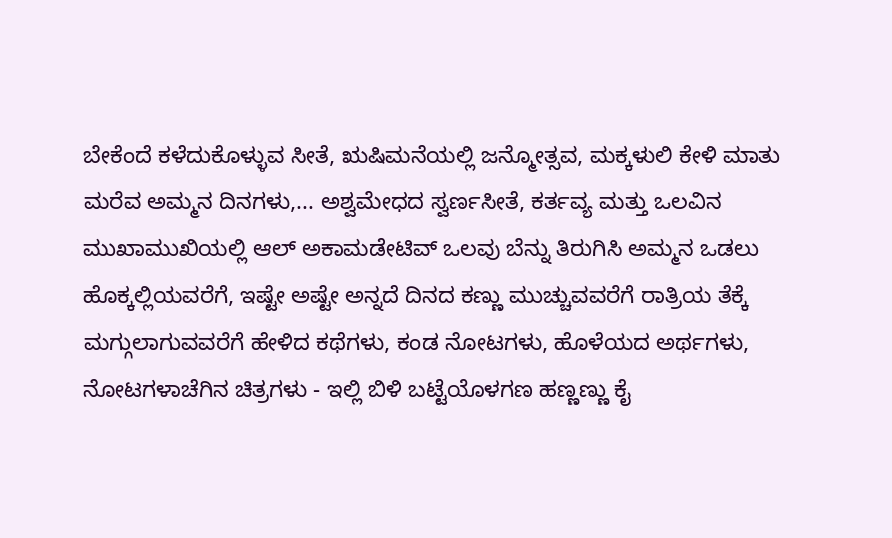ಬೇಕೆಂದೆ ಕಳೆದುಕೊಳ್ಳುವ ಸೀತೆ, ಋಷಿಮನೆಯಲ್ಲಿ ಜನ್ಮೋತ್ಸವ, ಮಕ್ಕಳುಲಿ ಕೇಳಿ ಮಾತು ಮರೆವ ಅಮ್ಮನ ದಿನಗಳು,... ಅಶ್ವಮೇಧದ ಸ್ವರ್ಣಸೀತೆ, ಕರ್ತವ್ಯ ಮತ್ತು ಒಲವಿನ ಮುಖಾಮುಖಿಯಲ್ಲಿ ಆಲ್ ಅಕಾಮಡೇಟಿವ್ ಒಲವು ಬೆನ್ನು ತಿರುಗಿಸಿ ಅಮ್ಮನ ಒಡಲು ಹೊಕ್ಕಲ್ಲಿಯವರೆಗೆ, ಇಷ್ಟೇ ಅಷ್ಟೇ ಅನ್ನದೆ ದಿನದ ಕಣ್ಣು ಮುಚ್ಚುವವರೆಗೆ ರಾತ್ರಿಯ ತೆಕ್ಕೆ ಮಗ್ಗುಲಾಗುವವರೆಗೆ ಹೇಳಿದ ಕಥೆಗಳು, ಕಂಡ ನೋಟಗಳು, ಹೊಳೆಯದ ಅರ್ಥಗಳು, ನೋಟಗಳಾಚೆಗಿನ ಚಿತ್ರಗಳು - ಇಲ್ಲಿ ಬಿಳಿ ಬಟ್ಟೆಯೊಳಗಣ ಹಣ್ಣಣ್ಣು ಕೈ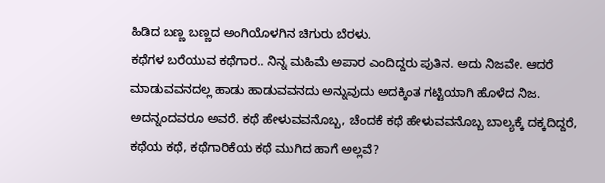ಹಿಡಿದ ಬಣ್ಣ ಬಣ್ಣದ ಅಂಗಿಯೊಳಗಿನ ಚಿಗುರು ಬೆರಳು.
ಕಥೆಗಳ ಬರೆಯುವ ಕಥೆಗಾರ.. ನಿನ್ನ ಮಹಿಮೆ ಅಪಾರ ಎಂದಿದ್ದರು ಪುತಿನ. ಅದು ನಿಜವೇ. ಆದರೆ ಮಾಡುವವನದಲ್ಲ ಹಾಡು ಹಾಡುವವನದು ಅನ್ನುವುದು ಅದಕ್ಕಿಂತ ಗಟ್ಟಿಯಾಗಿ ಹೊಳೆದ ನಿಜ. ಅದನ್ನಂದವರೂ ಅವರೆ. ಕಥೆ ಹೇಳುವವನೊಬ್ಬ, ಚೆಂದಕೆ ಕಥೆ ಹೇಳುವವನೊಬ್ಬ ಬಾಲ್ಯಕ್ಕೆ ದಕ್ಕದಿದ್ದರೆ, ಕಥೆಯ ಕಥೆ, ಕಥೆಗಾರಿಕೆಯ ಕಥೆ ಮುಗಿದ ಹಾಗೆ ಅಲ್ಲವೆ?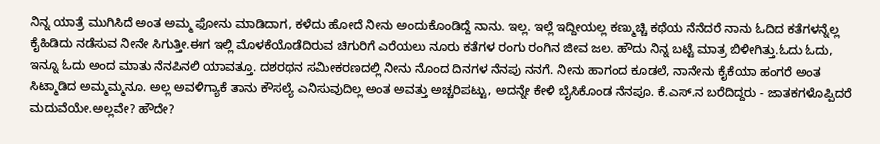ನಿನ್ನ ಯಾತ್ರೆ ಮುಗಿಸಿದೆ ಅಂತ ಅಮ್ಮ ಫೋನು ಮಾಡಿದಾಗ, ಕಳೆದು ಹೋದೆ ನೀನು ಅಂದುಕೊಂಡಿದ್ದೆ ನಾನು. ಇಲ್ಲ. ಇಲ್ಲೆ ಇದ್ದೀಯಲ್ಲ ಕಣ್ಮುಚ್ಚಿ ಕಥೆಯ ನೆನೆದರೆ ನಾನು ಓದಿದ ಕತೆಗಳನ್ನೆಲ್ಲ ಕೈಹಿಡಿದು ನಡೆಸುವ ನೀನೇ ಸಿಗುತ್ತೀ.ಈಗ ಇಲ್ಲಿ ಮೊಳಕೆಯೊಡೆದಿರುವ ಚಿಗುರಿಗೆ ಎರೆಯಲು ನೂರು ಕತೆಗಳ ರಂಗು ರಂಗಿನ ಜೀವ ಜಲ. ಹೌದು ನಿನ್ನ ಬಟ್ಟೆ ಮಾತ್ರ ಬಿಳೀಗಿತ್ತು.ಓದು ಓದು, ಇನ್ನೂ ಓದು ಅಂದ ಮಾತು ನೆನಪಿನಲಿ ಯಾವತ್ತೂ. ದಶರಥನ ಸಮೀಕರಣದಲ್ಲಿ ನೀನು ನೊಂದ ದಿನಗಳ ನೆನಪು ನನಗೆ. ನೀನು ಹಾಗಂದ ಕೂಡಲೆ, ನಾನೇನು ಕೈಕೆಯಾ ಹಂಗರೆ ಅಂತ ಸಿಟ್ಮಾಡಿದ ಅಮ್ಮಮ್ಮನೂ. ಅಲ್ಲ ಅವಳಿಗ್ಯಾಕೆ ತಾನು ಕೌಸಲ್ಯೆ ಎನಿಸುವುದಿಲ್ಲ ಅಂತ ಅವತ್ತು ಅಚ್ಚರಿಪಟ್ಟು, ಅದನ್ನೇ ಕೇಳಿ ಬೈಸಿಕೊಂಡ ನೆನಪೂ. ಕೆ.ಎಸ್.ನ ಬರೆದಿದ್ದರು - ಜಾತಕಗಳೊಪ್ಪಿದರೆ ಮದುವೆಯೇ.ಅಲ್ಲವೇ? ಹೌದೇ?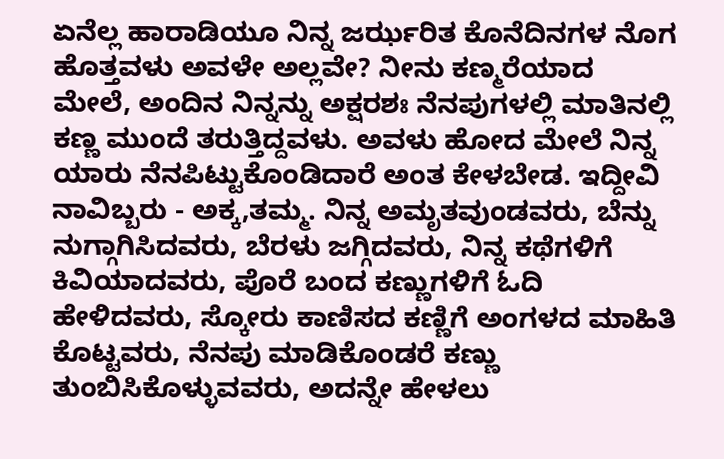ಏನೆಲ್ಲ ಹಾರಾಡಿಯೂ ನಿನ್ನ ಜರ್ಝರಿತ ಕೊನೆದಿನಗಳ ನೊಗ ಹೊತ್ತವಳು ಅವಳೇ ಅಲ್ಲವೇ? ನೀನು ಕಣ್ಮರೆಯಾದ ಮೇಲೆ, ಅಂದಿನ ನಿನ್ನನ್ನು ಅಕ್ಷರಶಃ ನೆನಪುಗಳಲ್ಲಿ ಮಾತಿನಲ್ಲಿ ಕಣ್ಣ ಮುಂದೆ ತರುತ್ತಿದ್ದವಳು. ಅವಳು ಹೋದ ಮೇಲೆ ನಿನ್ನ ಯಾರು ನೆನಪಿಟ್ಟುಕೊಂಡಿದಾರೆ ಅಂತ ಕೇಳಬೇಡ. ಇದ್ದೀವಿ ನಾವಿಬ್ಬರು - ಅಕ್ಕ,ತಮ್ಮ. ನಿನ್ನ ಅಮೃತವುಂಡವರು, ಬೆನ್ನು ನುಗ್ಗಾಗಿಸಿದವರು, ಬೆರಳು ಜಗ್ಗಿದವರು, ನಿನ್ನ ಕಥೆಗಳಿಗೆ ಕಿವಿಯಾದವರು, ಪೊರೆ ಬಂದ ಕಣ್ಣುಗಳಿಗೆ ಓದಿ ಹೇಳಿದವರು, ಸ್ಕೋರು ಕಾಣಿಸದ ಕಣ್ಣಿಗೆ ಅಂಗಳದ ಮಾಹಿತಿ ಕೊಟ್ಟವರು, ನೆನಪು ಮಾಡಿಕೊಂಡರೆ ಕಣ್ಣು ತುಂಬಿಸಿಕೊಳ್ಳುವವರು, ಅದನ್ನೇ ಹೇಳಲು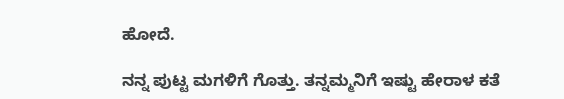ಹೋದೆ.

ನನ್ನ ಪುಟ್ಟ ಮಗಳಿಗೆ ಗೊತ್ತು. ತನ್ನಮ್ಮನಿಗೆ ಇಷ್ಟು ಹೇರಾಳ ಕತೆ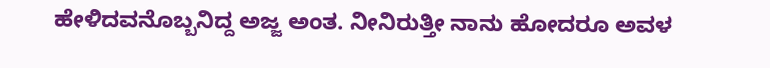ಹೇಳಿದವನೊಬ್ಬನಿದ್ದ ಅಜ್ಜ ಅಂತ. ನೀನಿರುತ್ತೀ ನಾನು ಹೋದರೂ ಅವಳ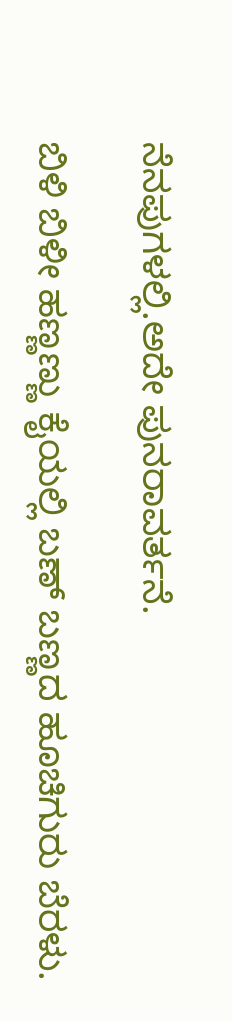ನೆನಪುಗಳಲ್ಲಿ.ಅದೇ ಪುನರಾವರ್ತನೆ.

ಬಿಳಿ ಬಿಳೀ ಹಣ್ಣಣ್ಣು ಕೈಯಲ್ಲಿ ಬಣ್ ಬಣ್ಣದ ಹೂಚಿಗುರು ಬೆರಳು.